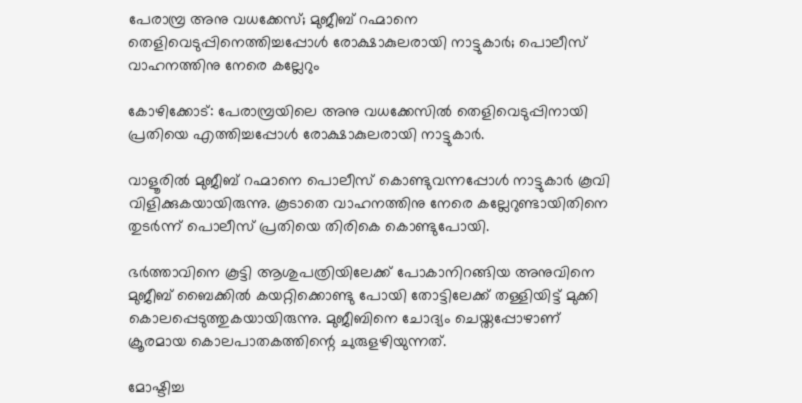പേരാമ്പ്ര അനു വധക്കേസ്; മുജീബ് റഹ്മാനെ തെളിവെടുപ്പിനെത്തിച്ചപ്പോള്‍ രോക്ഷാകുലരായി നാട്ടുകാര്‍; പൊലീസ് വാഹനത്തിനു നേരെ കല്ലേറും

കോഴിക്കോട്: പേരാമ്പ്രയിലെ അനു വധക്കേസില്‍ തെളിവെടുപ്പിനായി പ്രതിയെ എത്തിച്ചപ്പോള്‍ രോക്ഷാകുലരായി നാട്ടുകാർ.

വാളൂരില്‍ മുജീബ് റഹ്മാനെ പൊലീസ് കൊണ്ടുവന്നപ്പോള്‍ നാട്ടുകാർ കൂവി വിളിക്കുകയായിരുന്നു. കൂടാതെ വാഹനത്തിനു നേരെ കല്ലേറുണ്ടായിതിനെ തുടർന്ന് പൊലീസ് പ്രതിയെ തിരികെ കൊണ്ടുപോയി.

ഭർത്താവിനെ കൂട്ടി ആശുപത്രിയിലേക്ക് പോകാനിറങ്ങിയ അനുവിനെ മുജീബ് ബൈക്കില്‍ കയറ്റിക്കൊണ്ടു പോയി തോട്ടിലേക്ക് തള്ളിയിട്ട് മുക്കി കൊലപ്പെടുത്തുകയായിരുന്നു. മുജീബിനെ ചോദ്യം ചെയ്തപ്പോഴാണ് ക്രൂരമായ കൊലപാതകത്തിന്റെ ചുരുളഴിയുന്നത്.

മോഷ്ടിച്ച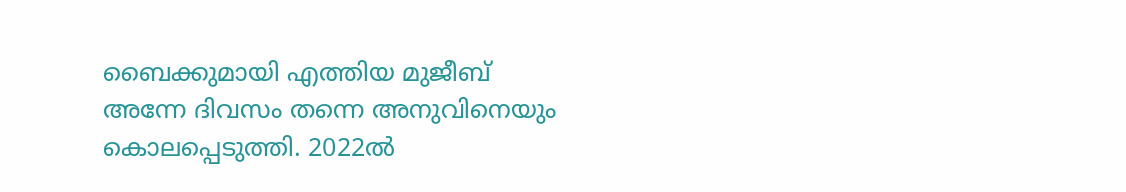ബൈക്കുമായി എത്തിയ മുജീബ് അന്നേ ദിവസം തന്നെ അനുവിനെയും കൊലപ്പെടുത്തി. 2022ല്‍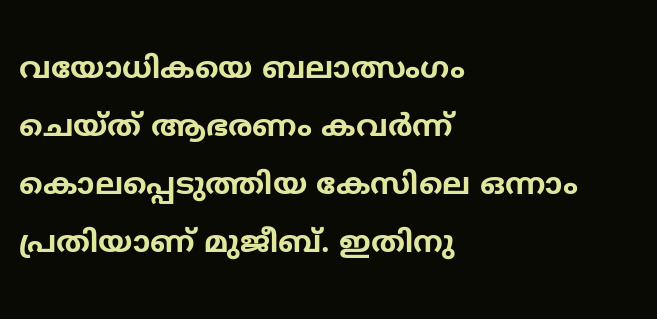വയോധികയെ ബലാത്സംഗം ചെയ്ത് ആഭരണം കവർന്ന് കൊലപ്പെടുത്തിയ കേസിലെ ഒന്നാം പ്രതിയാണ് മുജീബ്. ഇതിനു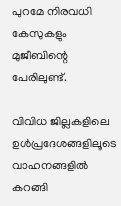പുറമേ നിരവധി കേസുകളും മുജീബിന്റെ പേരിലുണ്ട്.

വിവിധ ജില്ലകളിലെ ഉള്‍പ്രദേശങ്ങളിലൂടെ വാഹനങ്ങളില്‍ കറങ്ങി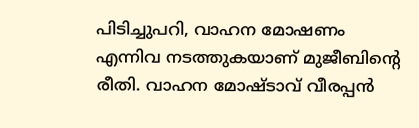പിടിച്ചുപറി, വാഹന മോഷണം എന്നിവ നടത്തുകയാണ് മുജീബിന്റെ രീതി. വാഹന മോഷ്ടാവ് വീരപ്പൻ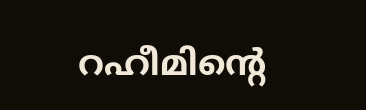റഹീമിന്റെ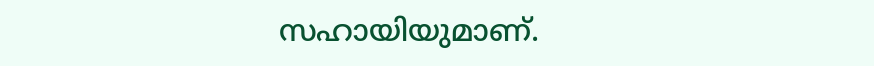സഹായിയുമാണ്.